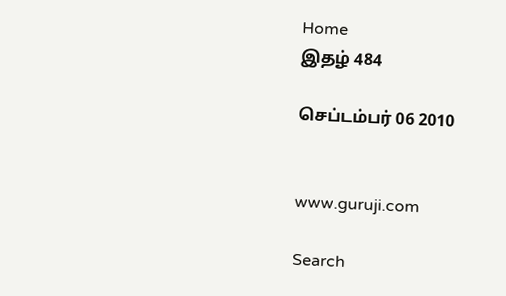Home
இதழ் 484

செப்டம்பர் 06 2010


www.guruji.com

Search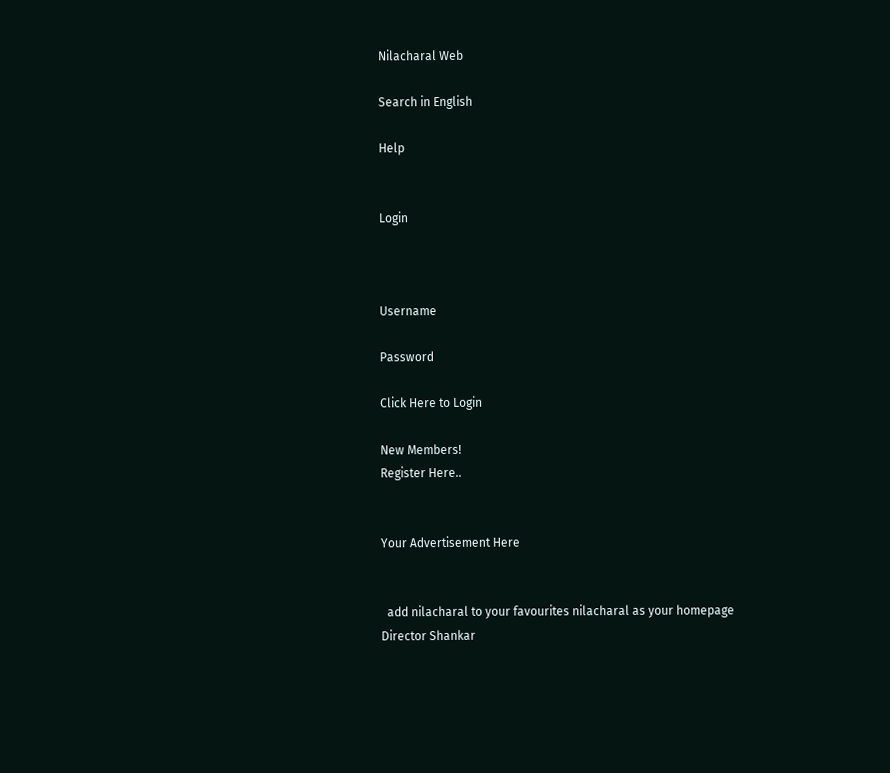Nilacharal Web

Search in English

Help


Login



Username

Password

Click Here to Login

New Members!
Register Here..


Your Advertisement Here


  add nilacharal to your favourites nilacharal as your homepage
Director Shankar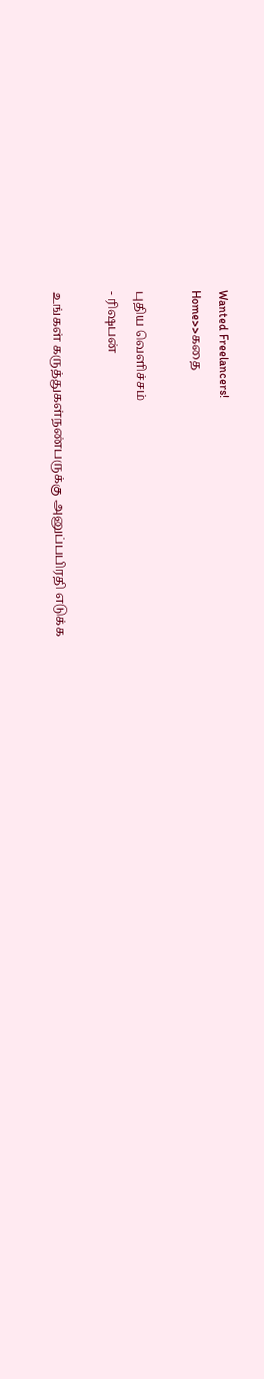Wanted Freelancers!
Home>>கதை

புதிய வெளிச்சம்
- ரிஷபன்

உங்கள் கருத்துகள்நண்பருக்கு அனுப்பபிரதி எடுக்க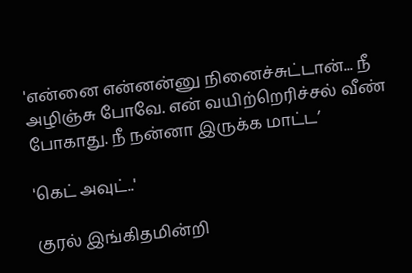'என்னை என்னன்னு நினைச்சுட்டான்... நீ அழிஞ்சு போவே. என் வயிற்றெரிச்சல் வீண் போகாது. நீ நன்னா இருக்க மாட்ட’

'கெட் அவுட்..'

குரல் இங்கிதமின்றி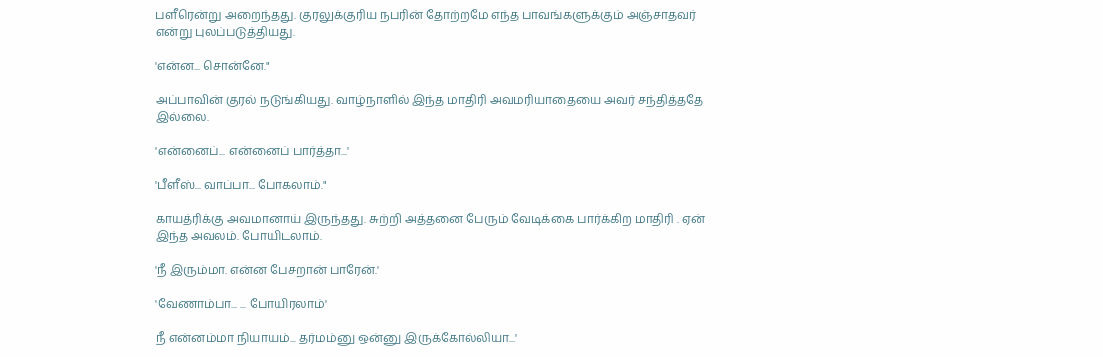பளீரென்று அறைந்தது. குரலுக்குரிய நபரின் தோற்றமே எந்த பாவங்களுக்கும் அஞ்சாதவர் என்று புலப்படுத்தியது.

'என்ன... சொன்னே."

அப்பாவின் குரல் நடுங்கியது. வாழ்நாளில் இந்த மாதிரி அவமரியாதையை அவர் சந்தித்ததே இல்லை.

'என்னைப்... என்னைப் பார்த்தா...'

'பீளீஸ்... வாப்பா... போகலாம்."

காயத்ரிக்கு அவமானாய் இருந்தது. சுற்றி அத்தனை பேரும் வேடிக்கை பார்க்கிற மாதிரி . ஏன் இந்த அவலம். போயிடலாம்.

'நீ இரும்மா. என்ன பேசறான் பாரேன்.'

'வேணாம்பா... ... போயிரலாம்'

நீ என்னம்மா நியாயம்... தர்மம்னு ஒன்னு இருக்கோல்லியா...'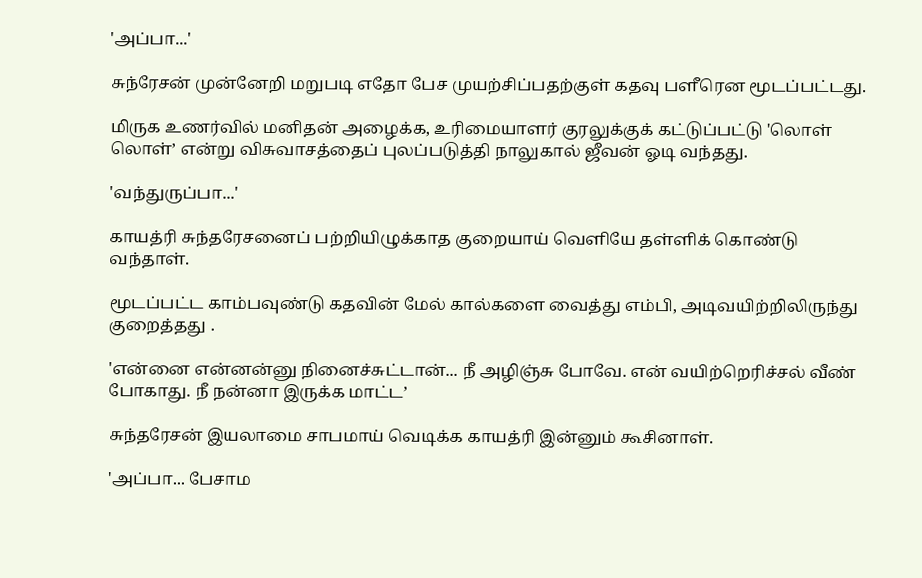'அப்பா...'

சுந்ரேசன் முன்னேறி மறுபடி எதோ பேச முயற்சிப்பதற்குள் கதவு பளீரென மூடப்பட்டது.

மிருக உணர்வில் மனிதன் அழைக்க, உரிமையாளர் குரலுக்குக் கட்டுப்பட்டு 'லொள் லொள்’ என்று விசுவாசத்தைப் புலப்படுத்தி நாலுகால் ஜீவன் ஓடி வந்தது.

'வந்துருப்பா...'

காயத்ரி சுந்தரேசனைப் பற்றியிழுக்காத குறையாய் வெளியே தள்ளிக் கொண்டு வந்தாள்.

மூடப்பட்ட காம்பவுண்டு கதவின் மேல் கால்களை வைத்து எம்பி, அடிவயிற்றிலிருந்து குறைத்தது .

'என்னை என்னன்னு நினைச்சுட்டான்... நீ அழிஞ்சு போவே. என் வயிற்றெரிச்சல் வீண் போகாது. நீ நன்னா இருக்க மாட்ட’

சுந்தரேசன் இயலாமை சாபமாய் வெடிக்க காயத்ரி இன்னும் கூசினாள்.

'அப்பா... பேசாம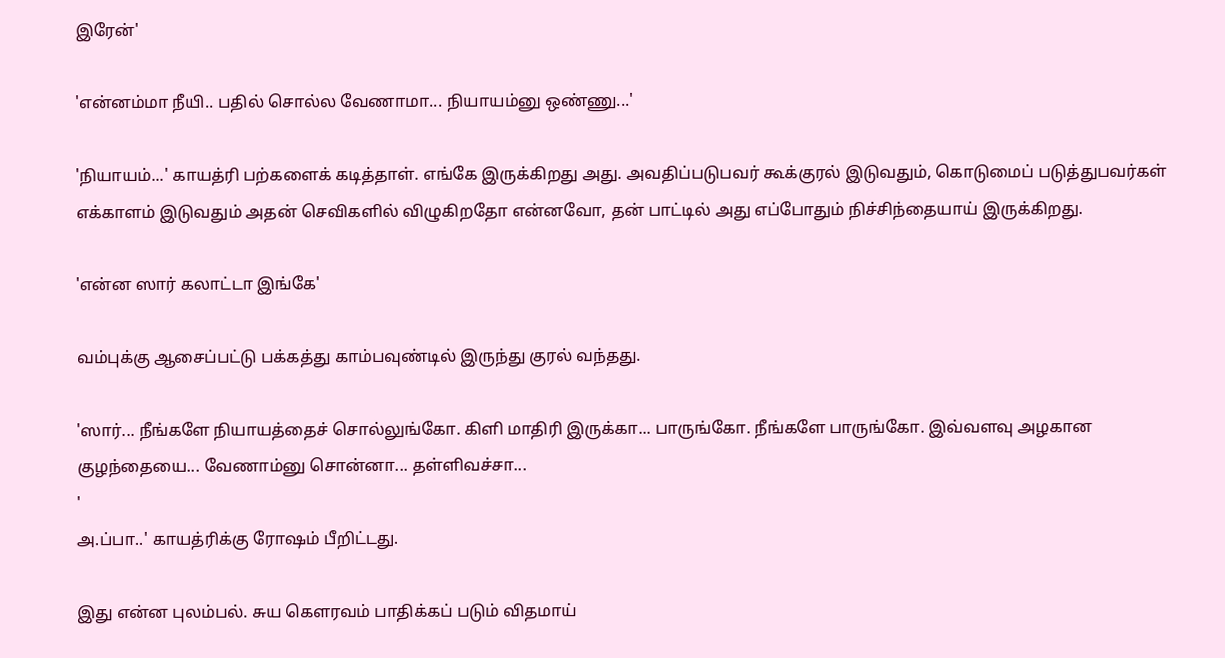இரேன்'

'என்னம்மா நீயி.. பதில் சொல்ல வேணாமா... நியாயம்னு ஒண்ணு...'

'நியாயம்...' காயத்ரி பற்களைக் கடித்தாள். எங்கே இருக்கிறது அது. அவதிப்படுபவர் கூக்குரல் இடுவதும், கொடுமைப் படுத்துபவர்கள் எக்காளம் இடுவதும் அதன் செவிகளில் விழுகிறதோ என்னவோ, தன் பாட்டில் அது எப்போதும் நிச்சிந்தையாய் இருக்கிறது.

'என்ன ஸார் கலாட்டா இங்கே'

வம்புக்கு ஆசைப்பட்டு பக்கத்து காம்பவுண்டில் இருந்து குரல் வந்தது.

'ஸார்... நீங்களே நியாயத்தைச் சொல்லுங்கோ. கிளி மாதிரி இருக்கா... பாருங்கோ. நீங்களே பாருங்கோ. இவ்வளவு அழகான குழந்தையை... வேணாம்னு சொன்னா... தள்ளிவச்சா...
'
அ.ப்பா..' காயத்ரிக்கு ரோஷம் பீறிட்டது.

இது என்ன புலம்பல். சுய கெளரவம் பாதிக்கப் படும் விதமாய்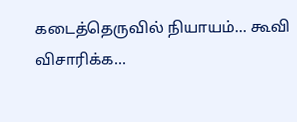கடைத்தெருவில் நியாயம்... கூவி விசாரிக்க...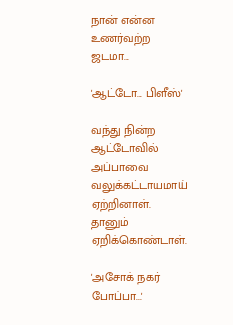நான் என்ன உணர்வற்ற ஜடமா...

'ஆட்டோ... பிளீஸ்'

வந்து நின்ற ஆட்டோவில் அப்பாவை வலுக்கட்டாயமாய் ஏற்றினாள். தானும் ஏறிக்கொண்டாள்.

'அசோக் நகர் போப்பா...'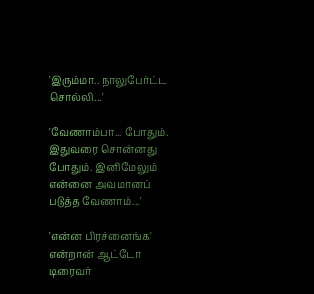'இரும்மா.. நாலுபேர்ட்ட சொல்லி...'

'வேணாம்பா... போதும். இதுவரை சொன்னது போதும். இனிமேலும் என்னை அவமானப் படுத்த வேணாம்...'

'என்ன பிரச்னைங்க' என்றான் ஆட்டோ டிரைவர்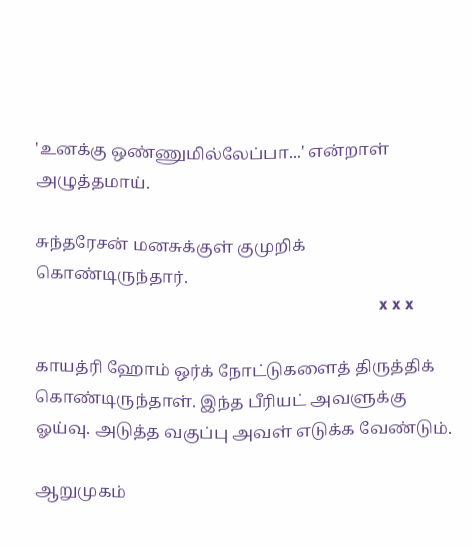'உனக்கு ஒண்ணுமில்லேப்பா...' என்றாள் அழுத்தமாய்.

சுந்தரேசன் மனசுக்குள் குமுறிக் கொண்டிருந்தார்.
                                                                                      x x x

காயத்ரி ஹோம் ஒர்க் நோட்டுகளைத் திருத்திக் கொண்டிருந்தாள். இந்த பீரியட் அவளுக்கு ஓய்வு. அடுத்த வகுப்பு அவள் எடுக்க வேண்டும்.

ஆறுமுகம்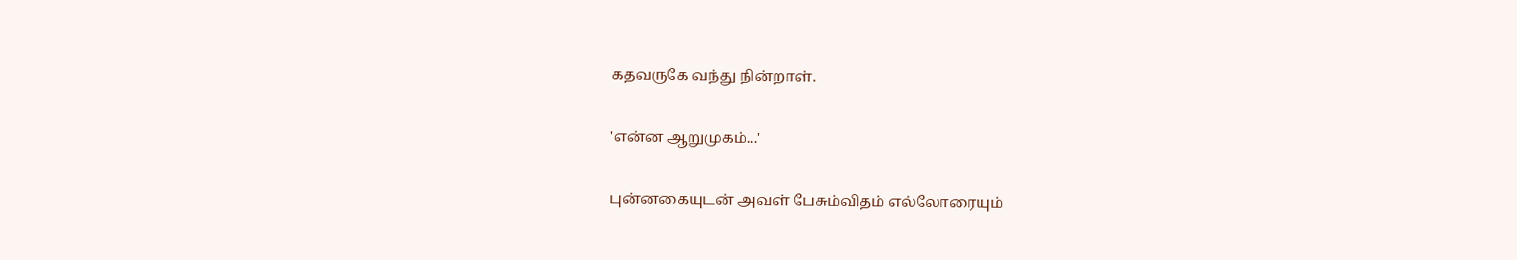கதவருகே வந்து நின்றாள்.

'என்ன ஆறுமுகம்...'

புன்னகையுடன் அவள் பேசும்விதம் எல்லோரையும்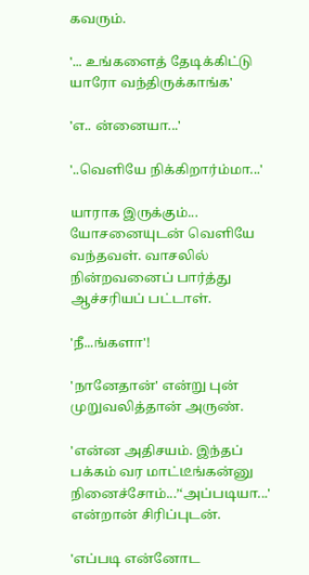கவரும்.

'... உங்களைத் தேடிக்கிட்டு யாரோ வந்திருக்காங்க'

'எ.. ன்னையா...'

'..வெளியே நிக்கிறார்ம்மா...'

யாராக இருக்கும்... யோசனையுடன் வெளியே வந்தவள். வாசலில் நின்றவனைப் பார்த்து ஆச்சரியப் பட்டாள்.

'நீ...ங்களா'!

'நானேதான்' என்று புன் முறுவலித்தான் அருண்.

'என்ன அதிசயம். இந்தப் பக்கம் வர மாட்டீங்கன்னு நினைச்சோம்...’‘அப்படியா...' என்றான் சிரிப்புடன்.

'எப்படி என்னோட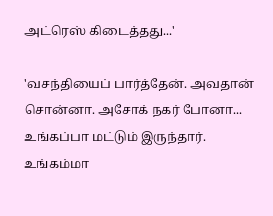அட்ரெஸ் கிடைத்தது...'

'வசந்தியைப் பார்த்தேன். அவதான் சொன்னா. அசோக் நகர் போனா... உங்கப்பா மட்டும் இருந்தார். உங்கம்மா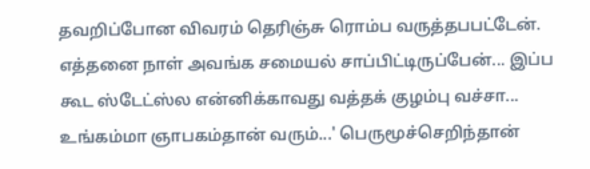தவறிப்போன விவரம் தெரிஞ்சு ரொம்ப வருத்தபபட்டேன். எத்தனை நாள் அவங்க சமையல் சாப்பிட்டிருப்பேன்... இப்ப கூட ஸ்டேட்ஸ்ல என்னிக்காவது வத்தக் குழம்பு வச்சா... உங்கம்மா ஞாபகம்தான் வரும்...' பெருமூச்செறிந்தான்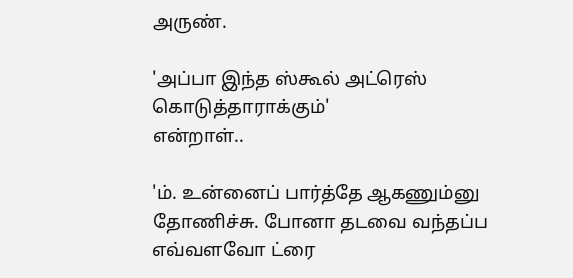அருண்.

'அப்பா இந்த ஸ்கூல் அட்ரெஸ் கொடுத்தாராக்கும்'
என்றாள்..

'ம். உன்னைப் பார்த்தே ஆகணும்னு தோணிச்சு. போனா தடவை வந்தப்ப எவ்வளவோ ட்ரை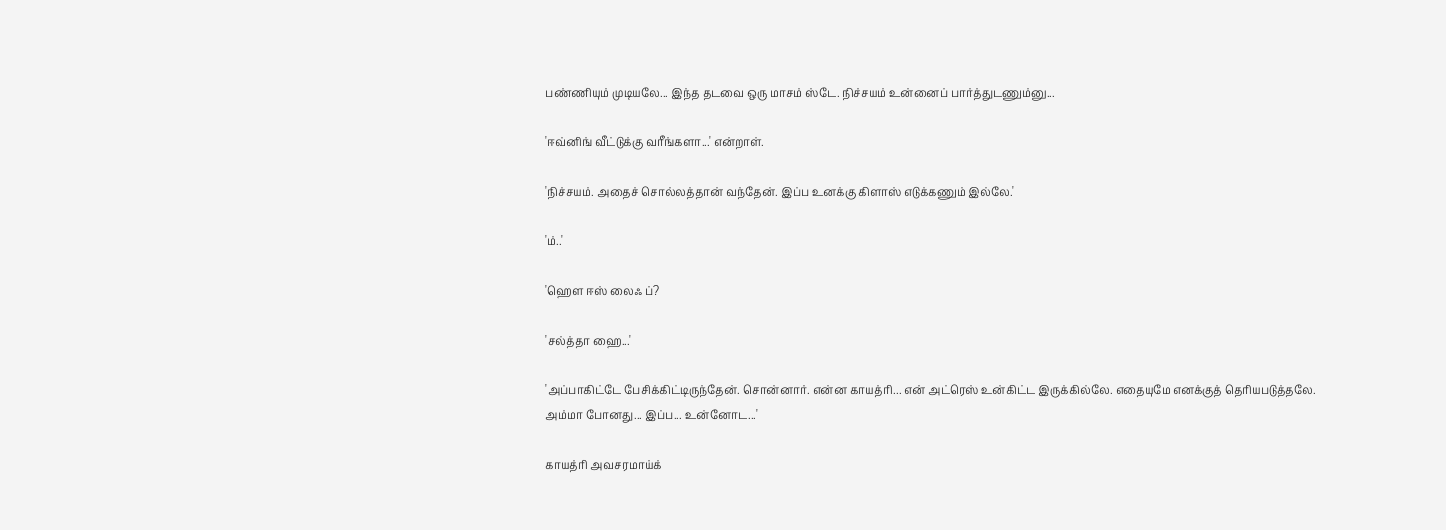பண்ணியும் முடியலே... இந்த தடவை ஒரு மாசம் ஸ்டே. நிச்சயம் உன்னைப் பார்த்துடணும்னு...

'ஈவ்னிங் வீட்டுக்கு வரீங்களா...' என்றாள்.

'நிச்சயம். அதைச் சொல்லத்தான் வந்தேன். இப்ப உனக்கு கிளாஸ் எடுக்கணும் இல்லே.'

'ம்..'

'ஹெள ஈஸ் லைஃ ப்?

'சல்த்தா ஹை...'

'அப்பாகிட்டே பேசிக்கிட்டிருந்தேன். சொன்னார். என்ன காயத்ரி... என் அட்ரெஸ் உன்கிட்ட இருக்கில்லே. எதையுமே எனக்குத் தெரியபடுத்தலே. அம்மா போனது... இப்ப... உன்னோட...'

காயத்ரி அவசரமாய்க்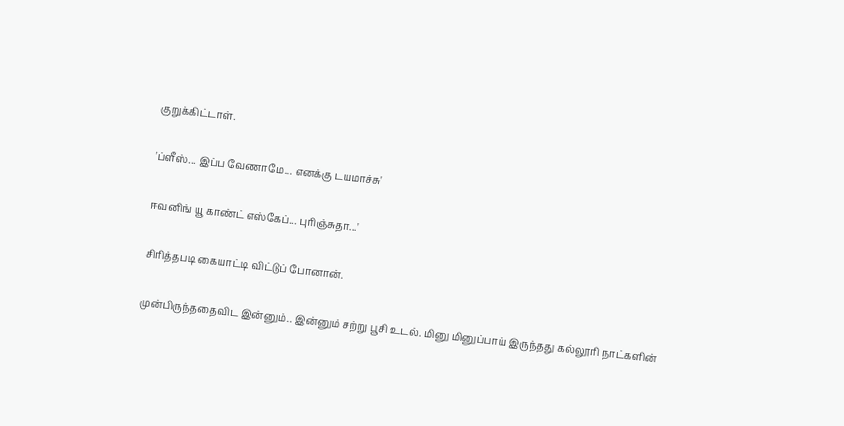குறுக்கிட்டாள்.

'ப்ளீஸ்... இப்ப வேணாமே... எனக்கு டயமாச்சு'

ஈவனிங் யூ காண்ட் எஸ்கேப்... புரிஞ்சுதா...'

சிரித்தபடி கையாட்டி விட்டுப் போனான்.

முன்பிருந்ததைவிட இன்னும்.. இன்னும் சற்று பூசி உடல். மினு மினுப்பாய் இருந்தது கல்லூரி நாட்களின்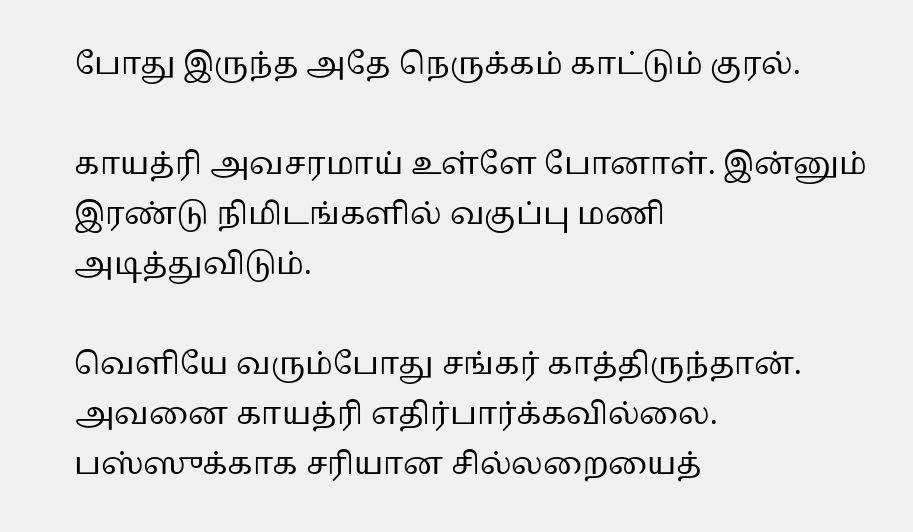போது இருந்த அதே நெருக்கம் காட்டும் குரல்.

காயத்ரி அவசரமாய் உள்ளே போனாள். இன்னும் இரண்டு நிமிடங்களில் வகுப்பு மணி அடித்துவிடும்.

வெளியே வரும்போது சங்கர் காத்திருந்தான். அவனை காயத்ரி எதிர்பார்க்கவில்லை. பஸ்ஸுக்காக சரியான சில்லறையைத்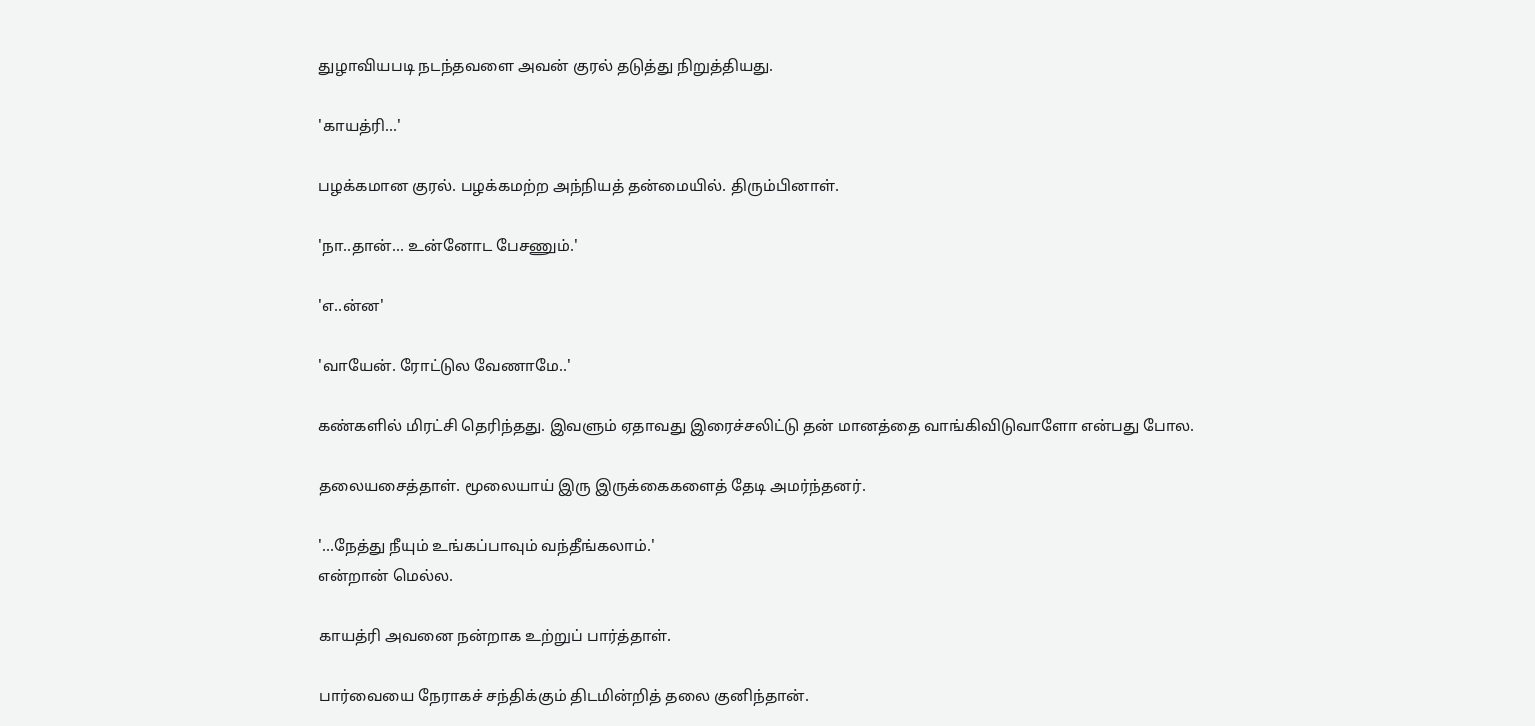துழாவியபடி நடந்தவளை அவன் குரல் தடுத்து நிறுத்தியது.

'காயத்ரி...'

பழக்கமான குரல். பழக்கமற்ற அந்நியத் தன்மையில். திரும்பினாள்.

'நா..தான்... உன்னோட பேசணும்.'

'எ..ன்ன'

'வாயேன். ரோட்டுல வேணாமே..'

கண்களில் மிரட்சி தெரிந்தது. இவளும் ஏதாவது இரைச்சலிட்டு தன் மானத்தை வாங்கிவிடுவாளோ என்பது போல.

தலையசைத்தாள். மூலையாய் இரு இருக்கைகளைத் தேடி அமர்ந்தனர்.

'...நேத்து நீயும் உங்கப்பாவும் வந்தீங்கலாம்.'
என்றான் மெல்ல.

காயத்ரி அவனை நன்றாக உற்றுப் பார்த்தாள்.

பார்வையை நேராகச் சந்திக்கும் திடமின்றித் தலை குனிந்தான்.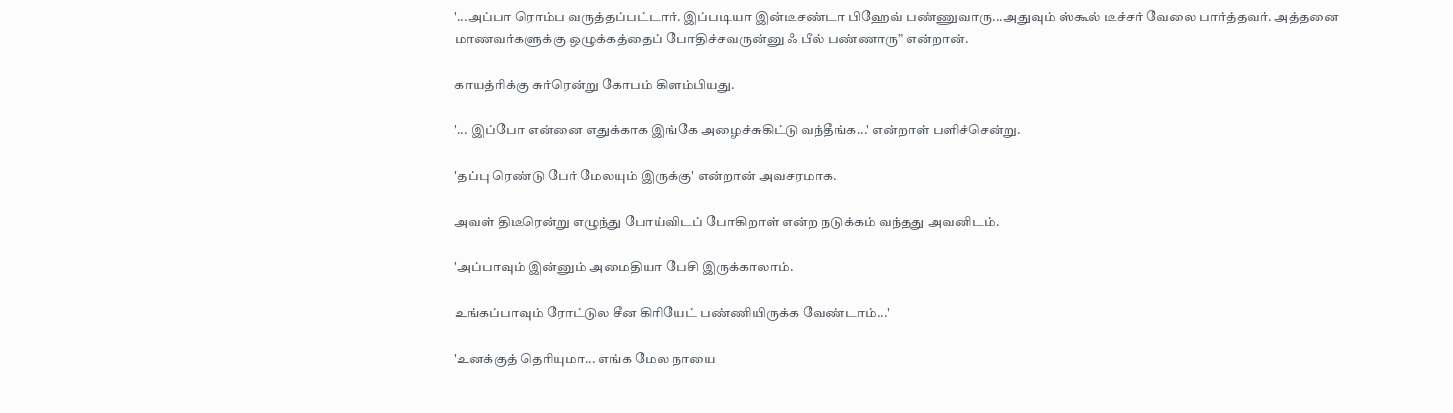'...அப்பா ரொம்ப வருத்தப்பட்டார். இப்படியா இன்டீசண்டா பிஹேவ் பண்ணுவாரு...அதுவும் ஸ்கூல் டீச்சர் வேலை பார்த்தவர். அத்தனை மாணவர்களுக்கு ஒழுக்கத்தைப் போதிச்சவருன்னு ஃ பீல் பண்ணாரு” என்றான்.

காயத்ரிக்கு சுர்ரென்று கோபம் கிளம்பியது.

'... இப்போ என்னை எதுக்காக இங்கே அழைச்சுகிட்டு வந்தீங்க...' என்றாள் பளிச்சென்று.

'தப்பு ரெண்டு பேர் மேலயும் இருக்கு' என்றான் அவசரமாக.

அவள் திடீரென்று எழுந்து போய்விடப் போகிறாள் என்ற நடுக்கம் வந்தது அவனிடம்.

'அப்பாவும் இன்னும் அமைதியா பேசி இருக்காலாம்.

உங்கப்பாவும் ரோட்டுல சீன கிரியேட் பண்ணியிருக்க வேண்டாம்...'

'உனக்குத் தெரியுமா... எங்க மேல நாயை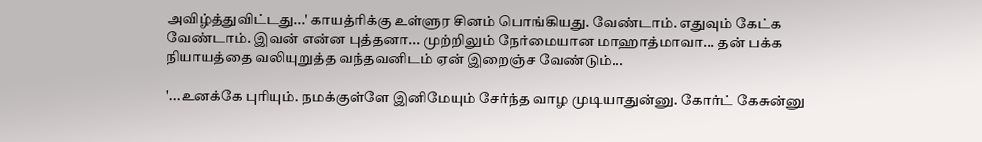அவிழ்த்துவிட்டது...' காயத்ரிக்கு உள்ளுர சினம் பொங்கியது. வேண்டாம். எதுவும் கேட்க வேண்டாம். இவன் என்ன புத்தனா... முற்றிலும் நேர்மையான மாஹாத்மாவா... தன் பக்க நியாயத்தை வலியுறுத்த வந்தவனிடம் ஏன் இறைஞ்ச வேண்டும்...

'...உனக்கே புரியும். நமக்குள்ளே இனிமேயும் சேர்ந்த வாழ முடியாதுன்னு. கோர்ட் கேசுன்னு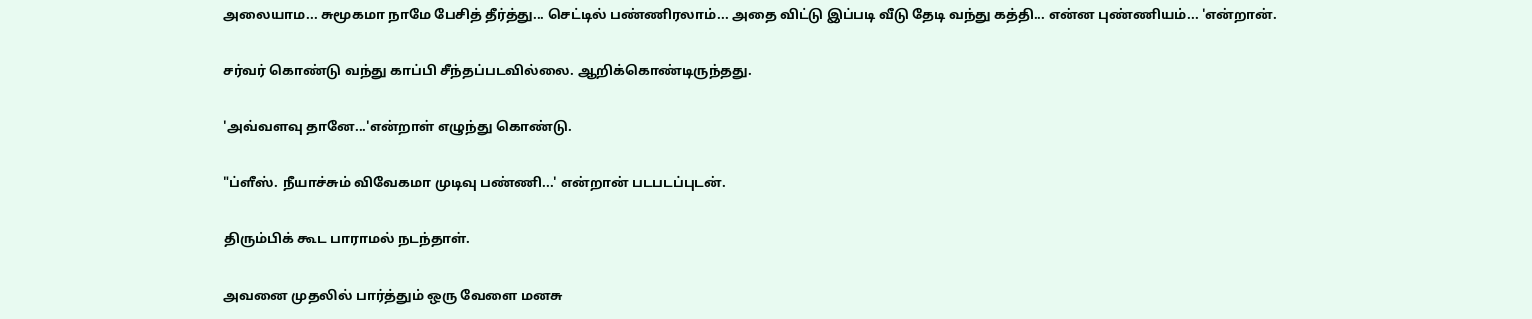அலையாம... சுமூகமா நாமே பேசித் தீர்த்து... செட்டில் பண்ணிரலாம்... அதை விட்டு இப்படி வீடு தேடி வந்து கத்தி... என்ன புண்ணியம்... 'என்றான்.

சர்வர் கொண்டு வந்து காப்பி சீந்தப்படவில்லை. ஆறிக்கொண்டிருந்தது.

'அவ்வளவு தானே...'என்றாள் எழுந்து கொண்டு.

"ப்ளீஸ். நீயாச்சும் விவேகமா முடிவு பண்ணி...' என்றான் படபடப்புடன்.

திரும்பிக் கூட பாராமல் நடந்தாள்.

அவனை முதலில் பார்த்தும் ஒரு வேளை மனசு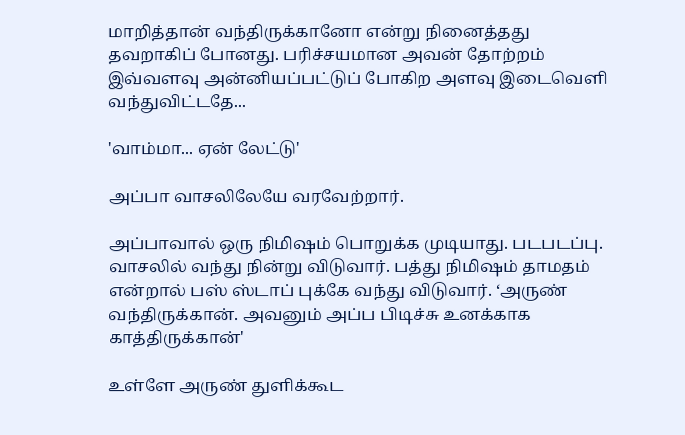மாறித்தான் வந்திருக்கானோ என்று நினைத்தது தவறாகிப் போனது. பரிச்சயமான அவன் தோற்றம் இவ்வளவு அன்னியப்பட்டுப் போகிற அளவு இடைவெளி வந்துவிட்டதே...

'வாம்மா... ஏன் லேட்டு'

அப்பா வாசலிலேயே வரவேற்றார்.

அப்பாவால் ஒரு நிமிஷம் பொறுக்க முடியாது. படபடப்பு. வாசலில் வந்து நின்று விடுவார். பத்து நிமிஷம் தாமதம் என்றால் பஸ் ஸ்டாப் புக்கே வந்து விடுவார். ‘அருண் வந்திருக்கான். அவனும் அப்ப பிடிச்சு உனக்காக காத்திருக்கான்'

உள்ளே அருண் துளிக்கூட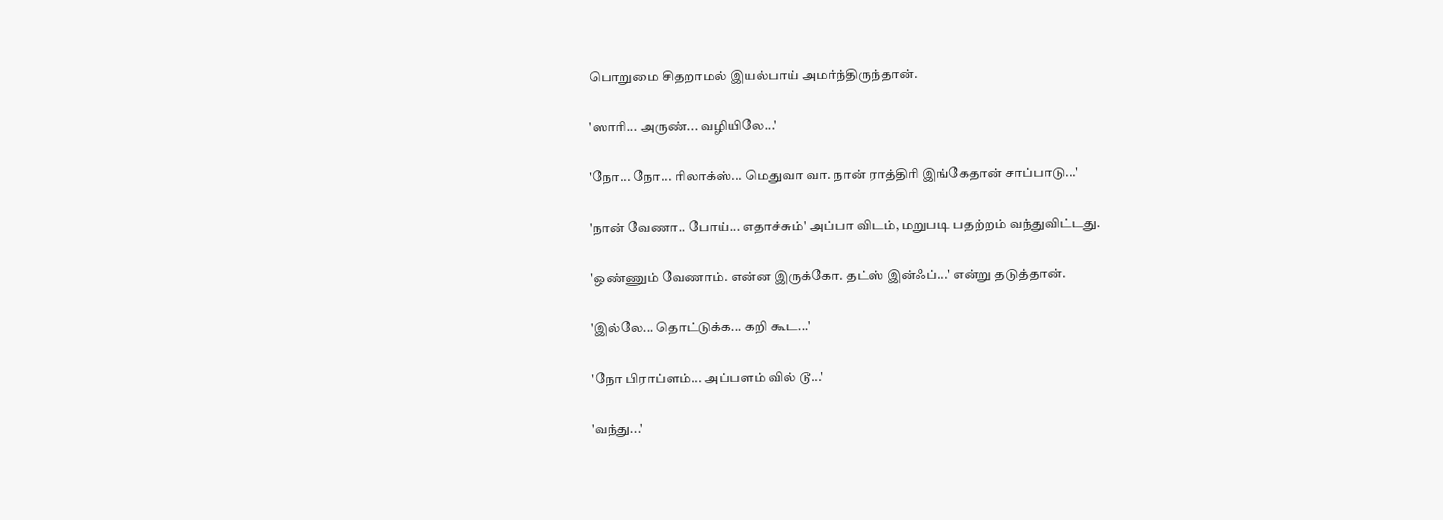பொறுமை சிதறாமல் இயல்பாய் அமர்ந்திருந்தான்.

'ஸாரி... அருண்... வழியிலே...'

'நோ... நோ... ரிலாக்ஸ்... மெதுவா வா. நான் ராத்திரி இங்கேதான் சாப்பாடு...'

'நான் வேணா.. போய்... எதாச்சும்' அப்பா விடம், மறுபடி பதற்றம் வந்துவிட்டது.

'ஒண்ணும் வேணாம். என்ன இருக்கோ. தட்ஸ் இன்ஃப்...' என்று தடுத்தான்.

'இல்லே... தொட்டுக்க... கறி கூட...'

'நோ பிராப்ளம்... அப்பளம் வில் டூ...'

'வந்து...'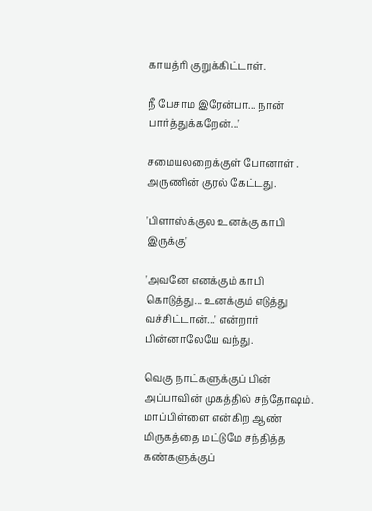காயத்ரி குறுக்கிட்டாள்.

நீ பேசாம இரேன்பா... நான் பார்த்துக்கறேன்...'

சமையலறைக்குள் போனாள் . அருணின் குரல் கேட்டது.

'பிளாஸ்க்குல உனக்கு காபி இருக்கு'

'அவனே எனக்கும் காபி கொடுத்து... உனக்கும் எடுத்து வச்சிட்டான்...' என்றார் பின்னாலேயே வந்து.

வெகு நாட்களுக்குப் பின் அப்பாவின் முகத்தில் சந்தோஷம். மாப்பிள்ளை என்கிற ஆண் மிருகத்தை மட்டுமே சந்தித்த கண்களுக்குப்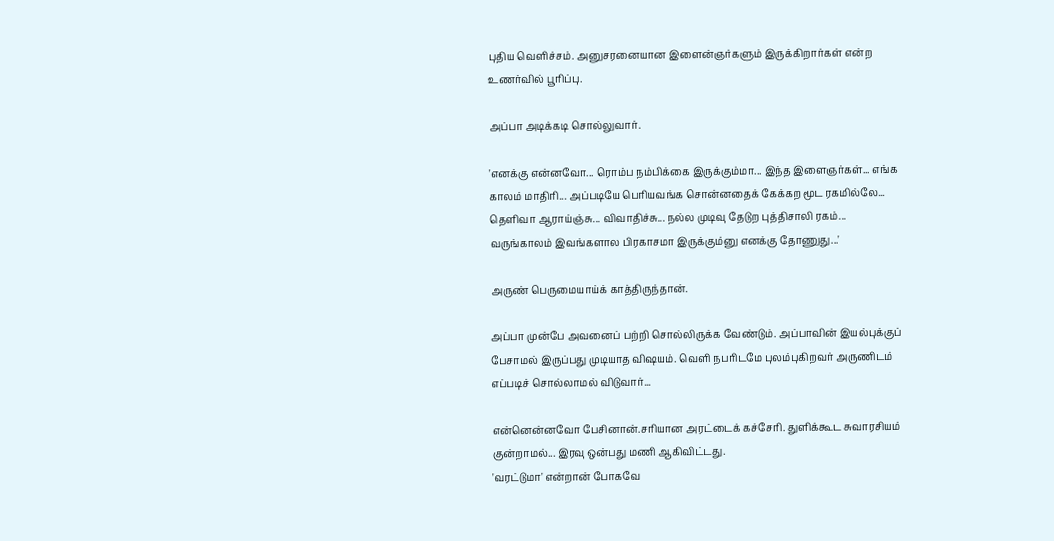புதிய வெளிச்சம். அனுசரனையான இளைன்ஞர்களும் இருக்கிறார்கள் என்ற உணர்வில் பூரிப்பு.

அப்பா அடிக்கடி சொல்லுவார்.

'எனக்கு என்னவோ... ரொம்ப நம்பிக்கை இருக்கும்மா... இந்த இளைஞர்கள்... எங்க காலம் மாதிரி... அப்படியே பெரியவங்க சொன்னதைக் கேக்கற மூட ரகமில்லே... தெளிவா ஆராய்ஞ்சு... விவாதிச்சு... நல்ல முடிவு தேடுற புத்திசாலி ரகம்... வருங்காலம் இவங்களால பிரகாசமா இருக்கும்னு எனக்கு தோணுது...'

அருண் பெருமையாய்க் காத்திருந்தான்.

அப்பா முன்பே அவனைப் பற்றி சொல்லிருக்க வேண்டும். அப்பாவின் இயல்புக்குப் பேசாமல் இருப்பது முடியாத விஷயம். வெளி நபரிடமே புலம்புகிறவர் அருணிடம் எப்படிச் சொல்லாமல் விடுவார்...

என்னென்னவோ பேசினான்.சரியான அரட்டைக் கச்சேரி. துளிக்கூட சுவாரசியம் குன்றாமல்... இரவு ஒன்பது மணி ஆகிவிட்டது.
'வரட்டுமா' என்றான் போகவே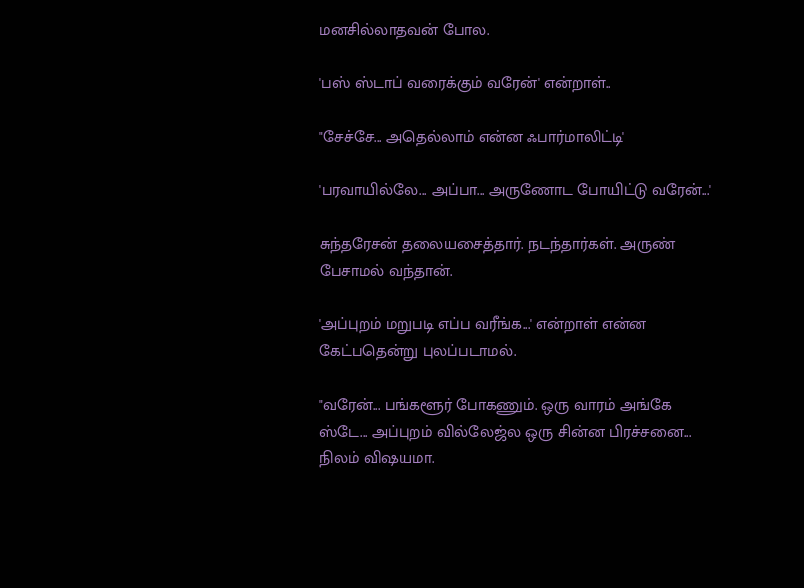மனசில்லாதவன் போல.

'பஸ் ஸ்டாப் வரைக்கும் வரேன்' என்றாள்..

"சேச்சே... அதெல்லாம் என்ன ஃபார்மாலிட்டி'

'பரவாயில்லே... அப்பா... அருணோட போயிட்டு வரேன்...'

சுந்தரேசன் தலையசைத்தார். நடந்தார்கள். அருண் பேசாமல் வந்தான்.

'அப்புறம் மறுபடி எப்ப வரீங்க...' என்றாள் என்ன கேட்பதென்று புலப்படாமல்.

"வரேன்... பங்களூர் போகணும். ஒரு வாரம் அங்கே ஸ்டே... அப்புறம் வில்லேஜ்ல ஒரு சின்ன பிரச்சனை... நிலம் விஷயமா.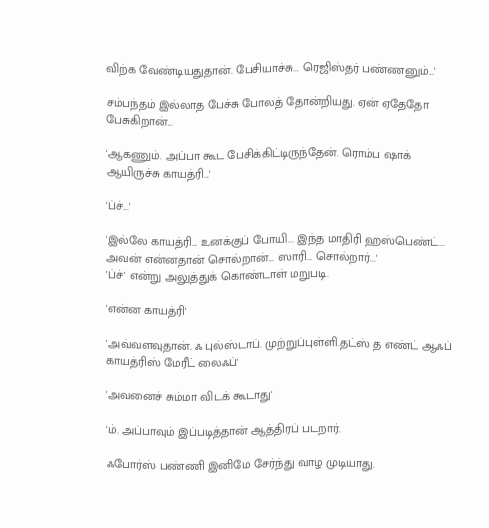விற்க வேண்டியதுதான். பேசியாச்சு... ரெஜிஸ்தர் பண்ணனும்...'

சம்பந்தம் இல்லாத பேச்சு போலத் தோன்றியது. ஏன் ஏதேதோ பேசுகிறான்...

'ஆகணும். அப்பா கூட பேசிக்கிட்டிருந்தேன். ரொம்ப ஷாக் ஆயிருச்சு காயத்ரி...'

'ப்ச்...'

'இல்லே காயத்ரி... உனக்குப் போயி... இந்த மாதிரி ஹஸ்பெண்ட்... அவன் என்னதான் சொல்றான்... ஸாரி... சொல்றார்...'
'ப்ச்' என்று அலுத்துக் கொண்டாள் மறுபடி.

'என்ன காயத்ரி'

'அவ்வளவுதான். ஃ புல்ஸ்டாப். முற்றுப்புள்ளி.தட்ஸ் த எண்ட் ஆஃப் காயத்ரிஸ் மேரீட் லைஃப்'

'அவனைச் சும்மா விடக் கூடாது'

'ம். அப்பாவும் இப்படித்தான் ஆத்திரப் படறார்.

ஃபோர்ஸ் பண்ணி இனிமே சேர்ந்து வாழ முடியாது.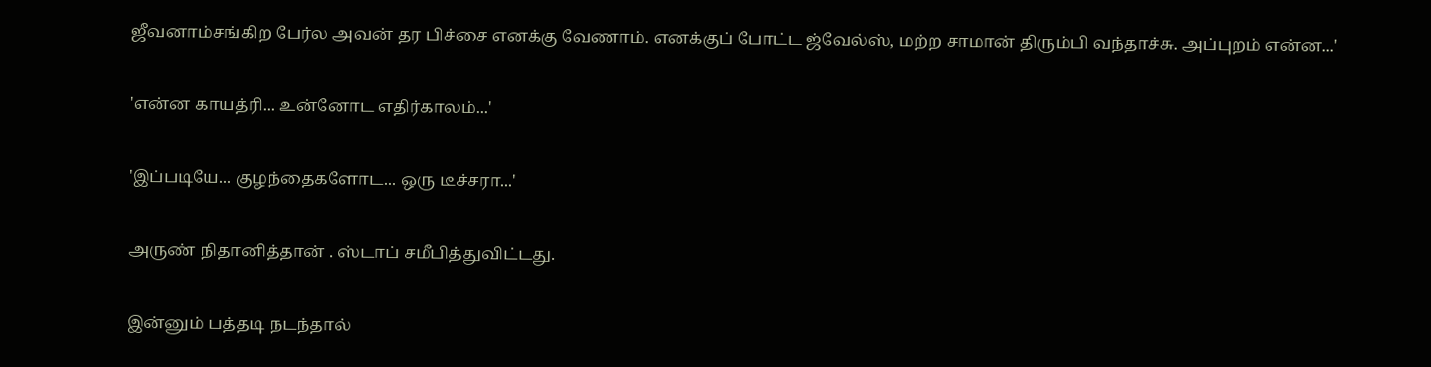ஜீவனாம்சங்கிற பேர்ல அவன் தர பிச்சை எனக்கு வேணாம். எனக்குப் போட்ட ஜ்வேல்ஸ், மற்ற சாமான் திரும்பி வந்தாச்சு. அப்புறம் என்ன...'

'என்ன காயத்ரி... உன்னோட எதிர்காலம்...'

'இப்படியே... குழந்தைகளோட... ஒரு டீச்சரா...'

அருண் நிதானித்தான் . ஸ்டாப் சமீபித்துவிட்டது.

இன்னும் பத்தடி நடந்தால்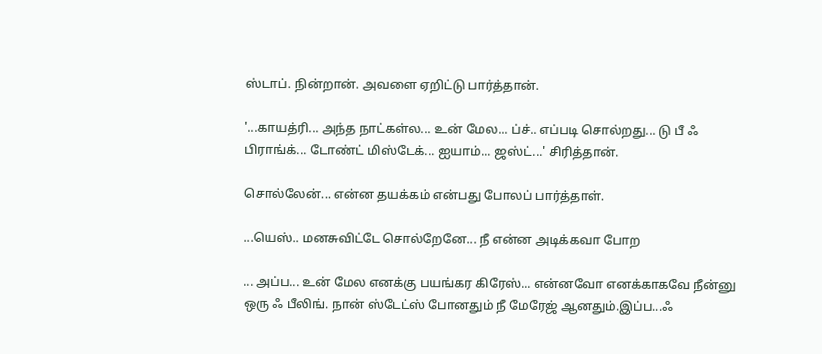ஸ்டாப். நின்றான். அவளை ஏறிட்டு பார்த்தான்.

'...காயத்ரி... அந்த நாட்கள்ல... உன் மேல... ப்ச்.. எப்படி சொல்றது... டு பீ ஃ பிராங்க்... டோண்ட் மிஸ்டேக்... ஐயாம்... ஜஸ்ட்...' சிரித்தான்.

சொல்லேன்... என்ன தயக்கம் என்பது போலப் பார்த்தாள்.

...யெஸ்.. மனசுவிட்டே சொல்றேனே... நீ என்ன அடிக்கவா போற

... அப்ப... உன் மேல எனக்கு பயங்கர கிரேஸ்... என்னவோ எனக்காகவே நீன்னு ஒரு ஃ பீலிங். நான் ஸ்டேட்ஸ் போனதும் நீ மேரேஜ் ஆனதும்.இப்ப...ஃ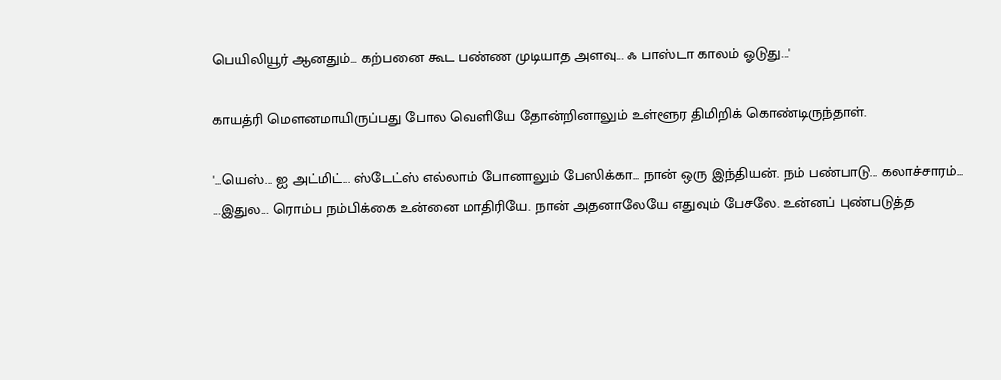பெயிலியூர் ஆனதும்... கற்பனை கூட பண்ண முடியாத அளவு... ஃ பாஸ்டா காலம் ஓடுது...'

காயத்ரி மௌனமாயிருப்பது போல வெளியே தோன்றினாலும் உள்ளூர திமிறிக் கொண்டிருந்தாள்.

'...யெஸ்... ஐ அட்மிட்... ஸ்டேட்ஸ் எல்லாம் போனாலும் பேஸிக்கா... நான் ஒரு இந்தியன். நம் பண்பாடு... கலாச்சாரம்... ...இதுல... ரொம்ப நம்பிக்கை உன்னை மாதிரியே. நான் அதனாலேயே எதுவும் பேசலே. உன்னப் புண்படுத்த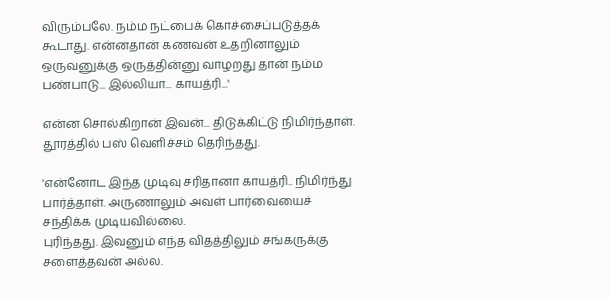விரும்பலே. நம்ம நட்பைக் கொச்சைப்படுத்தக் கூடாது. என்னதான் கணவன் உதறினாலும் ஒருவனுக்கு ஒருத்தின்னு வாழறது தான் நம்ம பண்பாடு... இல்லியா... காயத்ரி...'

என்ன சொல்கிறான் இவன்... திடுக்கிட்டு நிமிர்ந்தாள். தூரத்தில் பஸ் வெளிச்சம் தெரிந்தது.

'என்னோட இந்த முடிவு சரிதானா காயத்ரி.. நிமிர்ந்து பார்த்தாள். அருணாலும் அவள் பார்வையைச் சந்திக்க முடியவில்லை.
புரிந்தது. இவனும் எந்த விதத்திலும் சங்கருக்கு சளைத்தவன் அல்ல.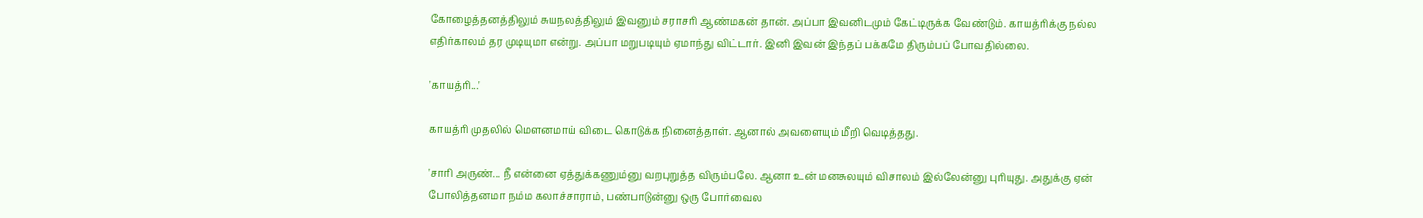கோழைத்தனத்திலும் சுயநலத்திலும் இவனும் சராசரி ஆண்மகன் தான். அப்பா இவனிடமும் கேட்டிருக்க வேண்டும். காயத்ரிக்கு நல்ல எதிர்காலம் தர முடியுமா என்று. அப்பா மறுபடியும் ஏமாந்து விட்டார். இனி இவன் இந்தப் பக்கமே திரும்பப் போவதில்லை.

'காயத்ரி...'

காயத்ரி முதலில் மௌனமாய் விடை கொடுக்க நினைத்தாள். ஆனால் அவளையும் மீறி வெடித்தது.

'சாரி அருண்... நீ என்னை ஏத்துக்கணும்னு வறபுறுத்த விரும்பலே. ஆனா உன் மனசுலயும் விசாலம் இல்லேன்னு புரியுது. அதுக்கு ஏன் போலித்தனமா நம்ம கலாச்சாராம், பண்பாடுன்னு ஒரு போர்வைல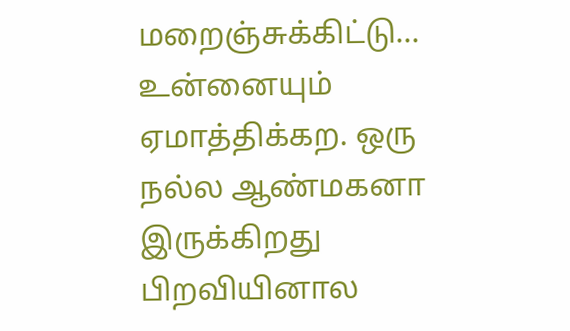மறைஞ்சுக்கிட்டு... உன்னையும் ஏமாத்திக்கற. ஒரு நல்ல ஆண்மகனா இருக்கிறது பிறவியினால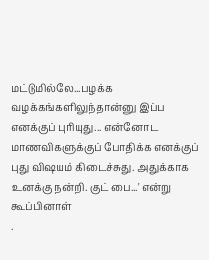மட்டுமில்லே...பழக்க வழக்கங்களிலுந்தான்னு இப்ப எனக்குப் புரியுது... என்னோட மாணவிகளுக்குப் போதிக்க எனக்குப் புது விஷயம் கிடைச்சுது. அதுக்காக உனக்கு நன்றி. குட் பை...' என்று கூப்பினாள்
.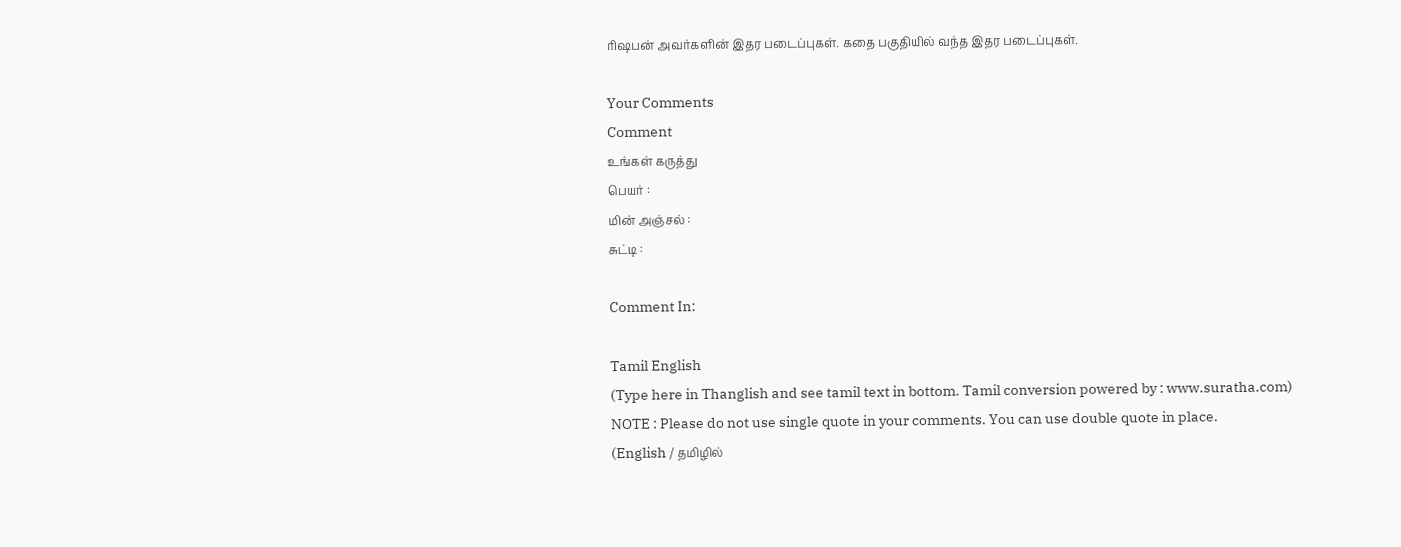ரிஷபன் அவர்களின் இதர படைப்புகள். கதை பகுதியில் வந்த இதர படைப்புகள்.

Your Comments
Comment
உங்கள் கருத்து
பெயர் :
மின் அஞ்சல் :
சுட்டி :

Comment In:

Tamil English
(Type here in Thanglish and see tamil text in bottom. Tamil conversion powered by : www.suratha.com)
NOTE : Please do not use single quote in your comments. You can use double quote in place.
(English / தமிழில்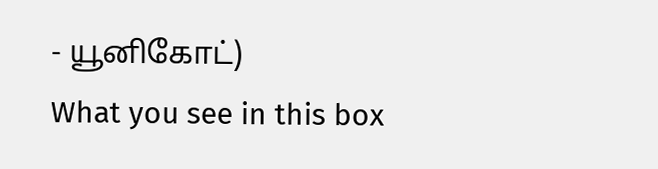- யூனிகோட்)
What you see in this box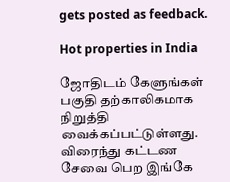gets posted as feedback.

Hot properties in India

ஜோதிடம் கேளுங்கள் பகுதி தற்காலிகமாக நிறுத்தி வைக்கப்பட்டுள்ளது. விரைந்து கட்டண சேவை பெற இங்கே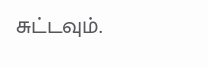சுட்டவும்.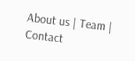About us | Team | Contact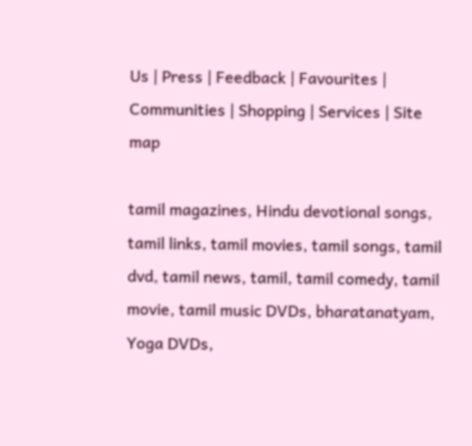Us | Press | Feedback | Favourites | Communities | Shopping | Services | Site map

tamil magazines, Hindu devotional songs, tamil links, tamil movies, tamil songs, tamil dvd, tamil news, tamil, tamil comedy, tamil movie, tamil music DVDs, bharatanatyam, Yoga DVDs,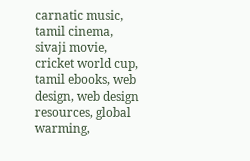carnatic music, tamil cinema, sivaji movie, cricket world cup, tamil ebooks, web design, web design resources, global warming,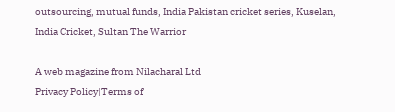outsourcing, mutual funds, India Pakistan cricket series, Kuselan, India Cricket, Sultan The Warrior

A web magazine from Nilacharal Ltd
Privacy Policy|Terms of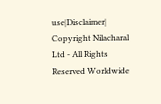use|Disclaimer| Copyright Nilacharal Ltd - All Rights Reserved Worldwide